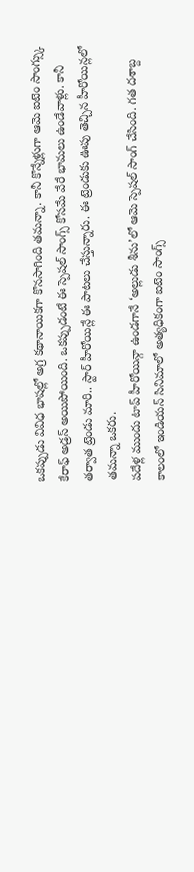ఒకప్పుడు వివిధ భాషల్లో అగ్ర కథానాయికగా కొనసాగింది తమన్నా. కానీ కొన్నేళ్లుగా ఆమె ఐటెం సాంగ్స్కు కేరాఫ్ అడ్రస్ అయిపోయింది. ఒకప్పుడంటే ఈ స్పెషల్ సాంగ్స్ కోసమే వేరే భామలు ఉండేవాళ్లు. కానీ తర్వాత ట్రెండు మారి.. స్టార్ హీరోయిన్లే ఈ పాటలు చేస్తున్నారు. ఈ ట్రెండుకు ఊపు తెచ్చిన హీరోయిన్లలో తమన్నా ఒకరు.
పదేళ్ల ముందు టాప్ హీరోయిన్గా ఉండగానే ‘అల్లుడు శీను’లో ఆమె స్పెషల్ సాంగ్ చేసింది. గత దశాబ్ద కాలంలో ఇండియన్ సినిమాలో అత్యధికంగా ఐటెం సాంగ్స్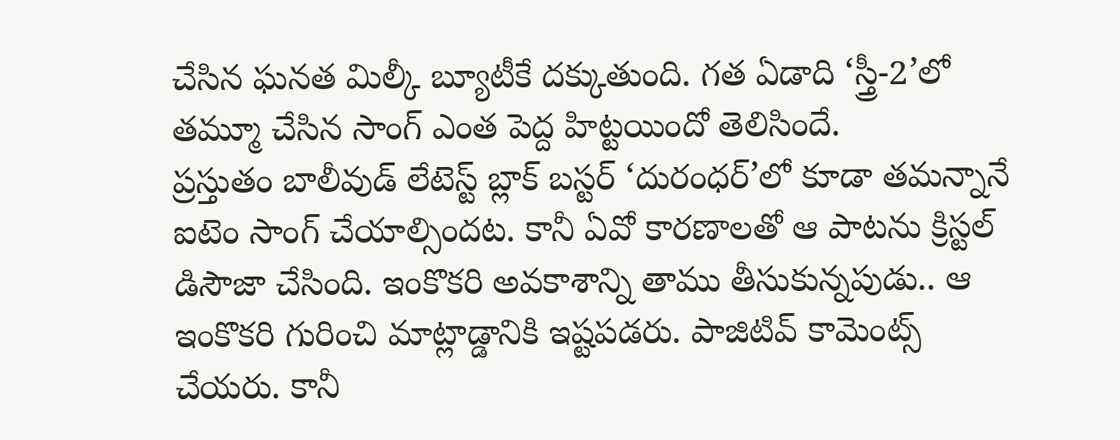చేసిన ఘనత మిల్కీ బ్యూటీకే దక్కుతుంది. గత ఏడాది ‘స్త్రీ-2’లో తమ్మూ చేసిన సాంగ్ ఎంత పెద్ద హిట్టయిందో తెలిసిందే.
ప్రస్తుతం బాలీవుడ్ లేటెస్ట్ బ్లాక్ బస్టర్ ‘దురంధర్’లో కూడా తమన్నానే ఐటెం సాంగ్ చేయాల్సిందట. కానీ ఏవో కారణాలతో ఆ పాటను క్రిస్టల్ డిసౌజా చేసింది. ఇంకొకరి అవకాశాన్ని తాము తీసుకున్నపుడు.. ఆ ఇంకొకరి గురించి మాట్లాడ్డానికి ఇష్టపడరు. పాజిటివ్ కామెంట్స్ చేయరు. కానీ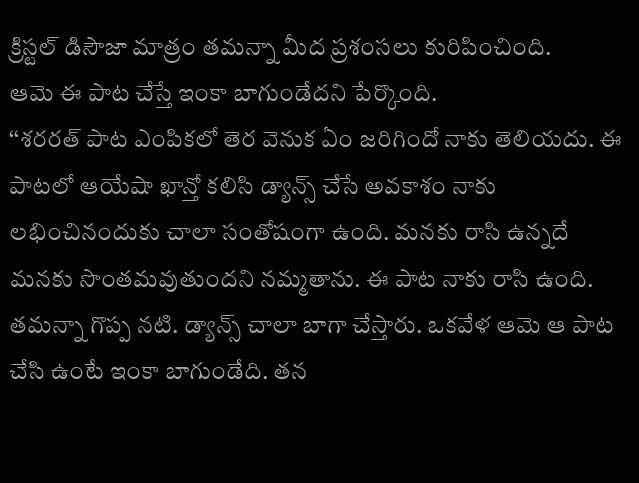క్రిస్టల్ డిసౌజా మాత్రం తమన్నా మీద ప్రశంసలు కురిపించింది.
ఆమె ఈ పాట చేస్తే ఇంకా బాగుండేదని పేర్కొంది.
‘‘శరరత్ పాట ఎంపికలో తెర వెనుక ఏం జరిగిందో నాకు తెలియదు. ఈ పాటలో ఆయేషా ఖాన్తో కలిసి డ్యాన్స్ చేసే అవకాశం నాకు లభించినందుకు చాలా సంతోషంగా ఉంది. మనకు రాసి ఉన్నదే మనకు సొంతమవుతుందని నమ్మతాను. ఈ పాట నాకు రాసి ఉంది. తమన్నా గొప్ప నటి. డ్యాన్స్ చాలా బాగా చేస్తారు. ఒకవేళ ఆమె ఆ పాట చేసి ఉంటే ఇంకా బాగుండేది. తన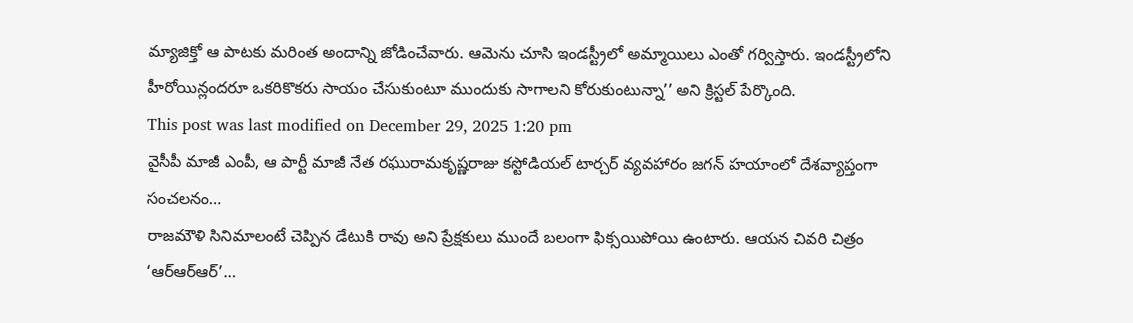మ్యాజిక్తో ఆ పాటకు మరింత అందాన్ని జోడించేవారు. ఆమెను చూసి ఇండస్ట్రీలో అమ్మాయిలు ఎంతో గర్విస్తారు. ఇండస్ట్రీలోని హీరోయిన్లందరూ ఒకరికొకరు సాయం చేసుకుంటూ ముందుకు సాగాలని కోరుకుంటున్నా’’ అని క్రిస్టల్ పేర్కొంది.
This post was last modified on December 29, 2025 1:20 pm
వైసీపీ మాజీ ఎంపీ, ఆ పార్టీ మాజీ నేత రఘురామకృష్ణరాజు కస్టోడియల్ టార్చర్ వ్యవహారం జగన్ హయాంలో దేశవ్యాప్తంగా సంచలనం…
రాజమౌళి సినిమాలంటే చెప్పిన డేటుకి రావు అని ప్రేక్షకులు ముందే బలంగా ఫిక్సయిపోయి ఉంటారు. ఆయన చివరి చిత్రం ‘ఆర్ఆర్ఆర్’…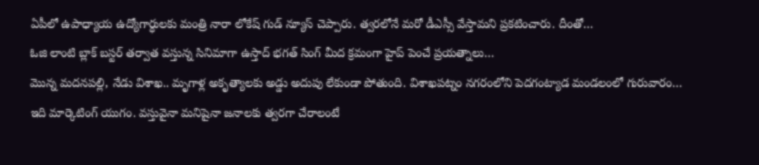ఏపీలో ఉపాధ్యాయ ఉద్యోగార్ధులకు మంత్రి నారా లోకేష్ గుడ్ న్యూస్ చెప్పారు. త్వరలోనే మరో డీఎస్సీ వేస్తామని ప్రకటించారు. దీంతో…
ఓజి లాంటి బ్లాక్ బస్టర్ తర్వాత వస్తున్న సినిమాగా ఉస్తాద్ భగత్ సింగ్ మీద క్రమంగా హైప్ పెంచే ప్రయత్నాలు…
మొన్న మదనపల్లి, నేడు విశాఖ.. మృగాళ్ల అకృత్యాలకు అడ్డు అదుపు లేకుండా పోతుంది. విశాఖపట్నం నగరంలోని పెదగంట్యాడ మండలంలో గురువారం…
ఇది మార్కెటింగ్ యుగం. వస్తువైనా మనిషైనా జనాలకు త్వరగా చేరాలంటే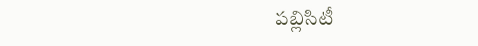పబ్లిసిటీ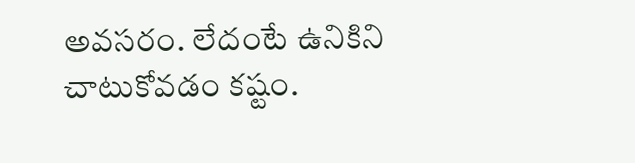అవసరం. లేదంటే ఉనికిని చాటుకోవడం కష్టం.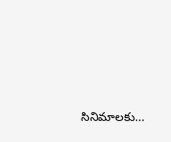సినిమాలకు…